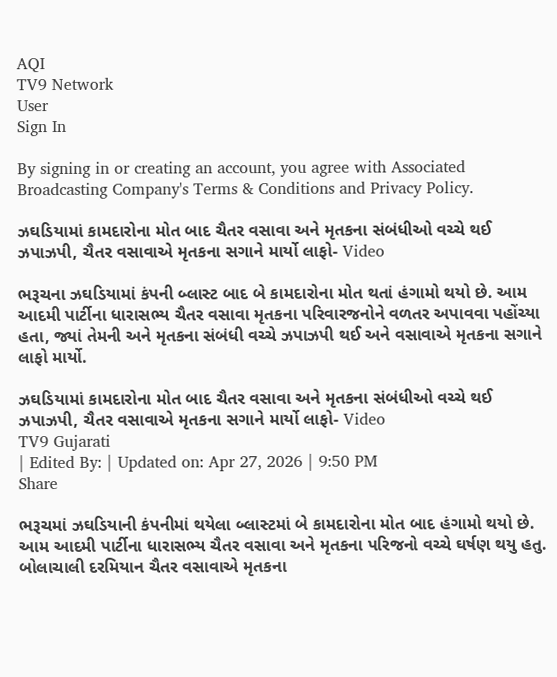AQI
TV9 Network
User
Sign In

By signing in or creating an account, you agree with Associated Broadcasting Company's Terms & Conditions and Privacy Policy.

ઝઘડિયામાં કામદારોના મોત બાદ ચૈતર વસાવા અને મૃતકના સંબંધીઓ વચ્ચે થઈ ઝપાઝપી, ચૈતર વસાવાએ મૃતકના સગાને માર્યો લાફો- Video

ભરૂચના ઝઘડિયામાં કંપની બ્લાસ્ટ બાદ બે કામદારોના મોત થતાં હંગામો થયો છે. આમ આદમી પાર્ટીના ધારાસભ્ય ચૈતર વસાવા મૃતકના પરિવારજનોને વળતર અપાવવા પહોંચ્યા હતા, જ્યાં તેમની અને મૃતકના સંબંધી વચ્ચે ઝપાઝપી થઈ અને વસાવાએ મૃતકના સગાને લાફો માર્યો.

ઝઘડિયામાં કામદારોના મોત બાદ ચૈતર વસાવા અને મૃતકના સંબંધીઓ વચ્ચે થઈ ઝપાઝપી, ચૈતર વસાવાએ મૃતકના સગાને માર્યો લાફો- Video
TV9 Gujarati
| Edited By: | Updated on: Apr 27, 2026 | 9:50 PM
Share

ભરૂચમાં ઝઘડિયાની કંપનીમાં થયેલા બ્લાસ્ટમાં બે કામદારોના મોત બાદ હંગામો થયો છે. આમ આદમી પાર્ટીના ધારાસભ્ય ચૈતર વસાવા અને મૃતકના પરિજનો વચ્ચે ઘર્ષણ થયુ હતુ. બોલાચાલી દરમિયાન ચૈતર વસાવાએ મૃતકના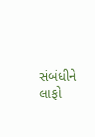સંબંધીને લાફો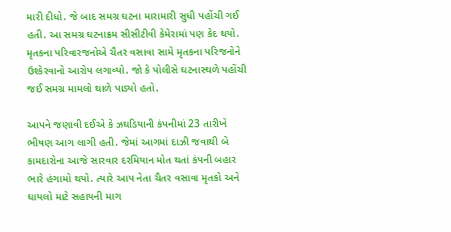મારી દીધો. જે બાદ સમગ્ર ઘટના મારામારી સુધી પહોંચી ગઈ હતી. આ સમગ્ર ઘટનાક્રમ સીસીટીવી કેમેરામાં પણ કેદ થયો. મૃતકના પરિવારજનોએ ચૈતર વસાવા સામે મૃતકના પરિજનોને ઉશ્કેરવાનો આરોપ લગાવ્યો. જો કે પોલીસે ઘટનાસ્થળે પહોંચી જઈ સમગ્ર મામલો થાળે પાડ્યો હતો.

આપને જણાવી દઈએ કે ઝઘડિયાની કંપનીમાં 23 તારીખે ભીષણ આગ લાગી હતી. જેમાં આગમાં દાઝી જવાથી બે કામદારોના આજે સારવાર દરમિયાન મોત થતાં કંપની બહાર ભારે હંગામો થયો. ત્યારે આપ નેતા ચૈતર વસાવા મૃતકો અને ઘાયલો માટે સહાયની માગ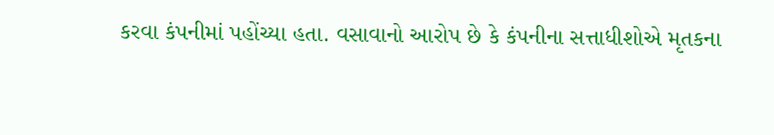કરવા કંપનીમાં પહોંચ્યા હતા. વસાવાનો આરોપ છે કે કંપનીના સત્તાધીશોએ મૃતકના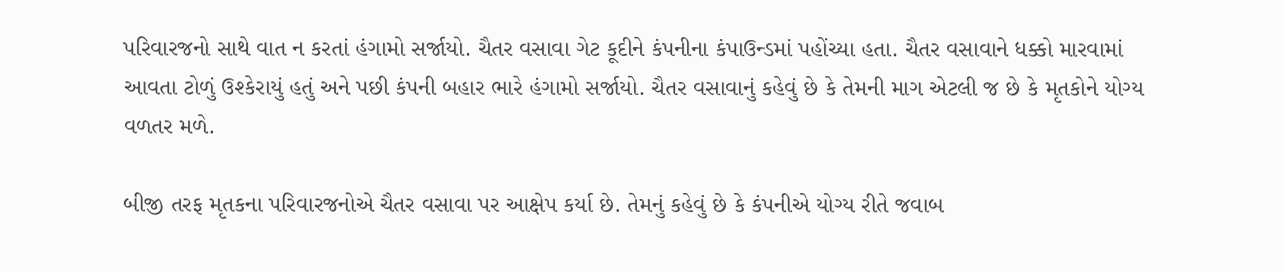પરિવારજનો સાથે વાત ન કરતાં હંગામો સર્જાયો. ચૈતર વસાવા ગેટ કૂદીને કંપનીના કંપાઉન્ડમાં પહોંચ્યા હતા. ચૈતર વસાવાને ધક્કો મારવામાં આવતા ટોળું ઉશ્કેરાયું હતું અને પછી કંપની બહાર ભારે હંગામો સર્જાયો. ચૈતર વસાવાનું કહેવું છે કે તેમની માગ એટલી જ છે કે મૃતકોને યોગ્ય વળતર મળે.

બીજી તરફ મૃતકના પરિવારજનોએ ચૈતર વસાવા પર આક્ષેપ કર્યા છે. તેમનું કહેવું છે કે કંપનીએ યોગ્ય રીતે જવાબ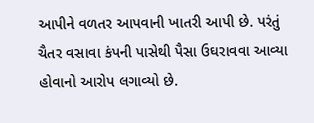આપીને વળતર આપવાની ખાતરી આપી છે. પરંતું ચૈતર વસાવા કંપની પાસેથી પૈસા ઉઘરાવવા આવ્યા હોવાનો આરોપ લગાવ્યો છે.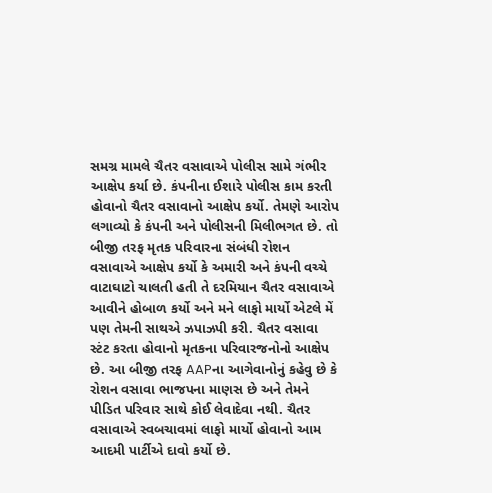સમગ્ર મામલે ચૈતર વસાવાએ પોલીસ સામે ગંભીર આક્ષેપ કર્યા છે. કંપનીના ઈશારે પોલીસ કામ કરતી હોવાનો ચૈતર વસાવાનો આક્ષેપ કર્યો. તેમણે આરોપ લગાવ્યો કે કંપની અને પોલીસની મિલીભગત છે. તો બીજી તરફ મૃતક પરિવારના સંબંધી રોશન વસાવાએ આક્ષેપ કર્યો કે અમારી અને કંપની વચ્ચે વાટાઘાટો ચાલતી હતી તે દરમિયાન ચૈતર વસાવાએ આવીને હોબાળ કર્યો અને મને લાફો માર્યો એટલે મેં પણ તેમની સાથએ ઝપાઝપી કરી. ચૈતર વસાવા સ્ટંટ કરતા હોવાનો મૃતકના પરિવારજનોનો આક્ષેપ છે. આ બીજી તરફ AAPના આગેવાનોનું કહેવુ છે કે રોશન વસાવા ભાજપના માણસ છે અને તેમને પીડિત પરિવાર સાથે કોઈ લેવાદેવા નથી. ચૈતર વસાવાએ સ્વબચાવમાં લાફો માર્યો હોવાનો આમ આદમી પાર્ટીએ દાવો કર્યો છે.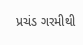પ્રચંડ ગરમીથી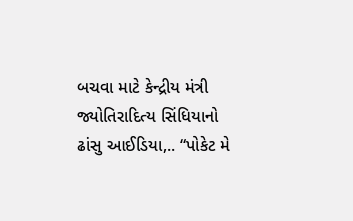બચવા માટે કેન્દ્રીય મંત્રી જ્યોતિરાદિત્ય સિંધિયાનો ઢાંસુ આઈડિયા,.. “પોકેટ મે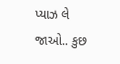પ્યાઝ લે જાઓ.. કુછ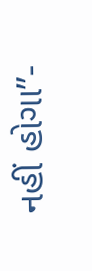નહીં હોગા”-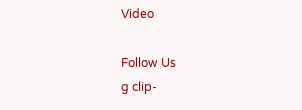Video

Follow Us
g clip-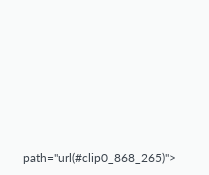path="url(#clip0_868_265)">